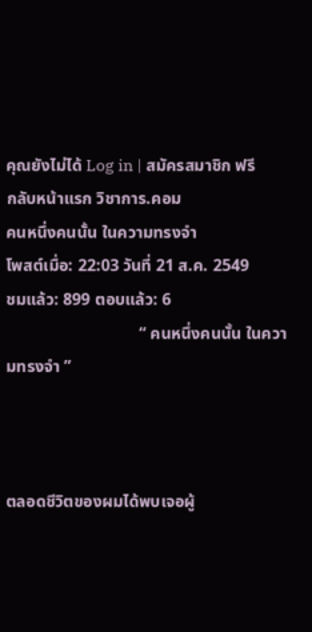คุณยังไม่ได้ Log in | สมัครสมาชิก ฟรี
กลับหน้าแรก วิชาการ.คอม
คนหนึ่งคนนั้น ในความทรงจำ
โพสต์เมื่อ: 22:03 วันที่ 21 ส.ค. 2549         ชมแล้ว: 899 ตอบแล้ว: 6
                                “ คนหนึ่งคนนั้น ในความทรงจำ ”



ตลอดชีวิตของผมได้พบเจอผู้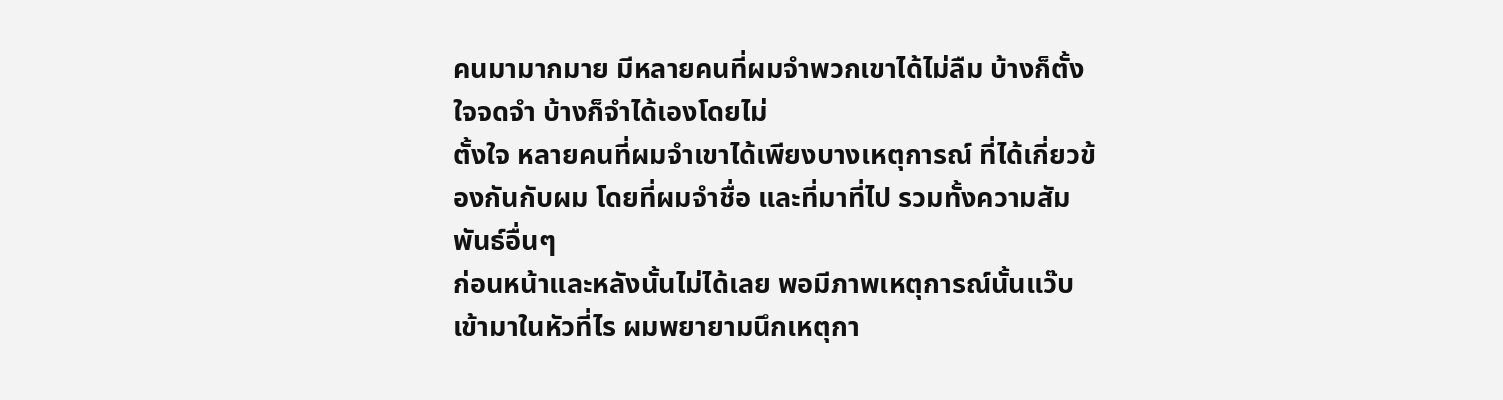คนมามากมาย มีหลายคนที่ผมจำพวกเขาได้ไม่ลืม บ้างก็ตั้งใจจดจำ บ้างก็จำได้เองโดยไม่
ตั้งใจ หลายคนที่ผมจำเขาได้เพียงบางเหตุการณ์ ที่ได้เกี่ยวข้องกันกับผม โดยที่ผมจำชื่อ และที่มาที่ไป รวมทั้งความสัมพันธ์อื่นๆ
ก่อนหน้าและหลังนั้นไม่ได้เลย พอมีภาพเหตุการณ์นั้นแว๊บเข้ามาในหัวที่ไร ผมพยายามนึกเหตุกา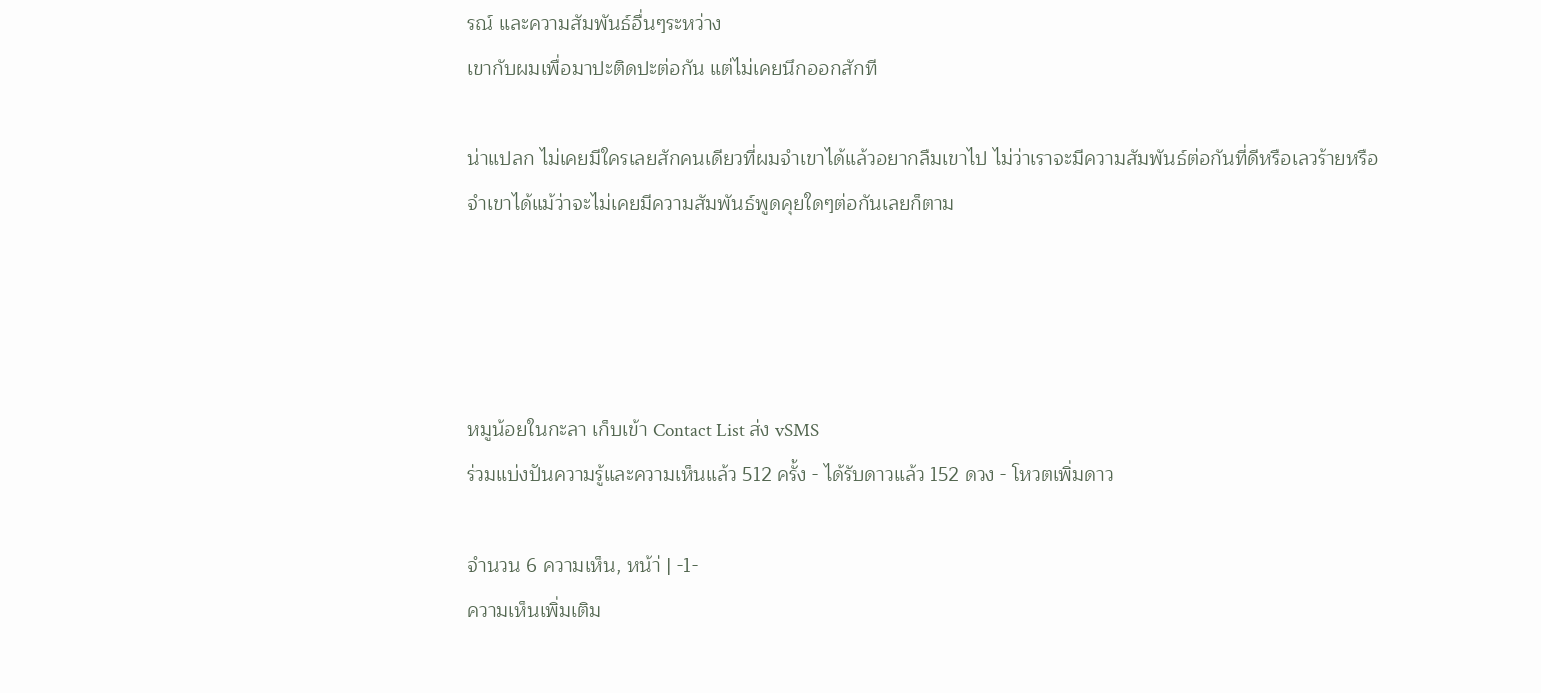รณ์ และความสัมพันธ์อื่นๆระหว่าง
เขากับผมเพื่อมาปะติดปะต่อกัน แต่ไม่เคยนึกออกสักที

น่าแปลก ไม่เคยมีใครเลยสักคนเดียวที่ผมจำเขาได้แล้วอยากลืมเขาไป ไม่ว่าเราจะมีความสัมพันธ์ต่อกันที่ดีหรือเลวร้ายหรือ
จำเขาได้แม้ว่าจะไม่เคยมีความสัมพันธ์พูดคุยใดๆต่อกันเลยก็ตาม




หมูน้อยในกะลา เก็บเข้า Contact List ส่ง vSMS
ร่วมแบ่งปันความรู้และความเห็นแล้ว 512 ครั้ง - ได้รับดาวแล้ว 152 ดวง - โหวตเพิ่มดาว

จำนวน 6 ความเห็น, หน้า่ | -1-
ความเห็นเพิ่มเติม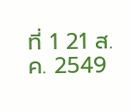ที่ 1 21 ส.ค. 2549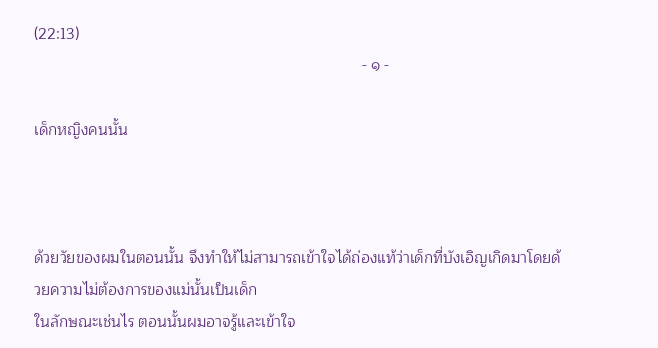(22:13)
                                                                            - ๑ -

เด็กหญิงคนนั้น



ด้วยวัยของผมในตอนนั้น จึงทำให้ไม่สามารถเข้าใจได้ถ่องแท้ว่าเด็กที่บังเอิญเกิดมาโดยด้วยความไม่ต้องการของแม่นั้นเป็นเด็ก
ในลักษณะเช่นไร ตอนนั้นผมอาจรู้และเข้าใจ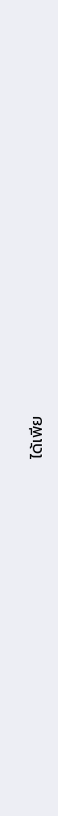ได้เพีย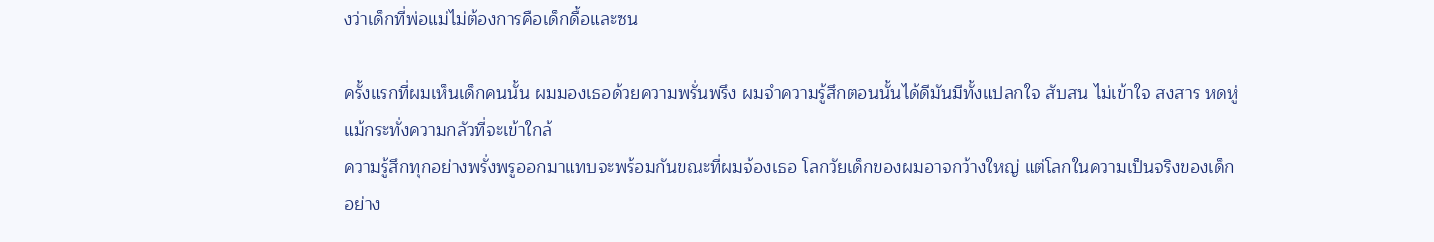งว่าเด็กที่พ่อแม่ไม่ต้องการคือเด็กดื้อและซน

ครั้งแรกที่ผมเห็นเด็กคนนั้น ผมมองเธอด้วยความพรั่นพรึง ผมจำความรู้สึกตอนนั้นได้ดีมันมีทั้งแปลกใจ สับสน ไม่เข้าใจ สงสาร หดหู่
แม้กระทั่งความกลัวที่จะเข้าใกล้
ความรู้สึกทุกอย่างพรั่งพรูออกมาแทบจะพร้อมกันขณะที่ผมจ้องเธอ โลกวัยเด็กของผมอาจกว้างใหญ่ แต่โลกในความเป็นจริงของเด็ก
อย่าง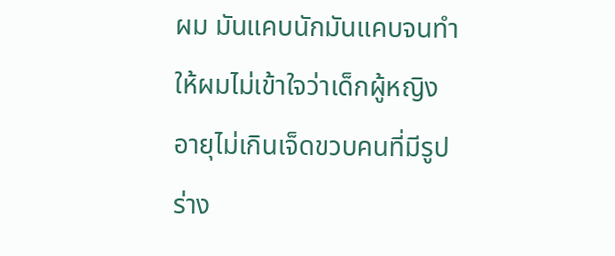ผม มันแคบนักมันแคบจนทำให้ผมไม่เข้าใจว่าเด็กผู้หญิงอายุไม่เกินเจ็ดขวบคนที่มีรูปร่าง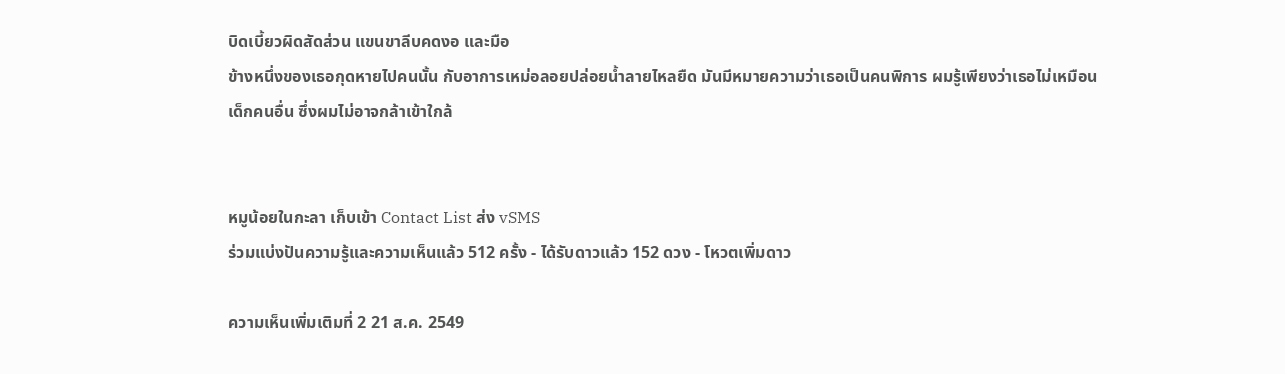บิดเบี้ยวผิดสัดส่วน แขนขาลีบคดงอ และมือ
ข้างหนึ่งของเธอกุดหายไปคนนั้น กับอาการเหม่อลอยปล่อยน้ำลายไหลยืด มันมีหมายความว่าเธอเป็นคนพิการ ผมรู้เพียงว่าเธอไม่เหมือน
เด็กคนอื่น ซึ่งผมไม่อาจกล้าเข้าใกล้


หมูน้อยในกะลา เก็บเข้า Contact List ส่ง vSMS
ร่วมแบ่งปันความรู้และความเห็นแล้ว 512 ครั้ง - ได้รับดาวแล้ว 152 ดวง - โหวตเพิ่มดาว

ความเห็นเพิ่มเติมที่ 2 21 ส.ค. 2549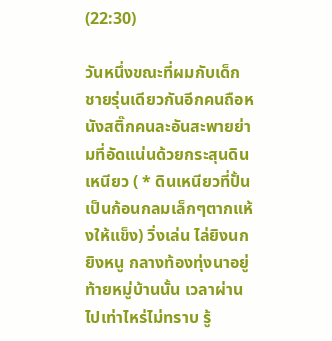(22:30)

วันหนึ่งขณะที่ผมกับเด็กชายรุ่นเดียวกันอีกคนถือหนังสติ๊กคนละอันสะพายย่ามที่อัดแน่นด้วยกระสุนดินเหนียว ( * ดินเหนียวที่ปั้น
เป็นก้อนกลมเล็กๆตากแห้งให้แข็ง) วิ่งเล่น ไล่ยิงนกยิงหนู กลางท้องทุ่งนาอยู่ท้ายหมู่บ้านนั้น เวลาผ่านไปเท่าไหร่ไม่ทราบ รู้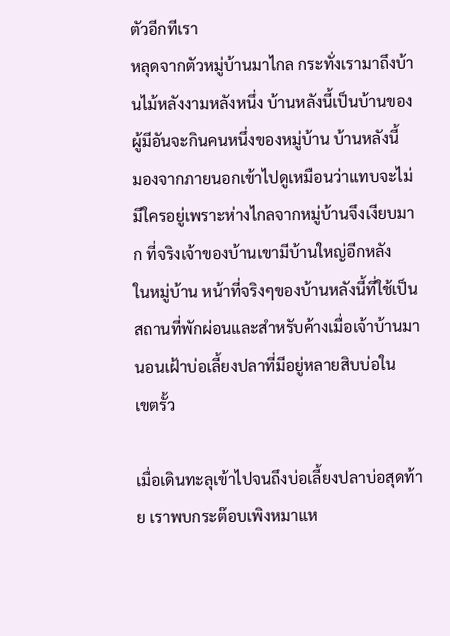ตัวอีกทีเรา
หลุดจากตัวหมู่บ้านมาไกล กระทั่งเรามาถึงบ้านไม้หลังงามหลังหนึ่ง บ้านหลังนี้เป็นบ้านของผู้มีอันจะกินคนหนึ่งของหมู่บ้าน บ้านหลังนี้
มองจากภายนอกเข้าไปดูเหมือนว่าแทบจะไม่มีใครอยู่เพราะห่างไกลจากหมู่บ้านจึงเงียบมาก ที่จริงเจ้าของบ้านเขามีบ้านใหญ่อีกหลัง
ในหมู่บ้าน หน้าที่จริงๆของบ้านหลังนี้ที่ใช้เป็นสถานที่พักผ่อนและสำหรับค้างเมื่อเจ้าบ้านมานอนเฝ้าบ่อเลี้ยงปลาที่มีอยู่หลายสิบบ่อใน
เขตรั้ว

เมื่อเดินทะลุเข้าไปจนถึงบ่อเลี้ยงปลาบ่อสุดท้าย เราพบกระต๊อบเพิงหมาแห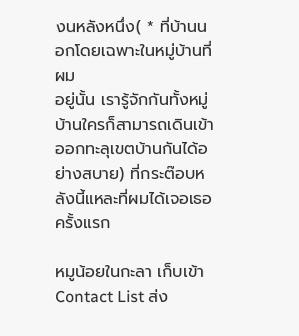งนหลังหนึ่ง( * ที่บ้านนอกโดยเฉพาะในหมู่บ้านที่ผม
อยู่นั้น เรารู้จักกันทั้งหมู่บ้านใครก็สามารถเดินเข้าออกทะลุเขตบ้านกันได้อย่างสบาย) ที่กระต๊อบหลังนี้แหละที่ผมได้เจอเธอครั้งแรก

หมูน้อยในกะลา เก็บเข้า Contact List ส่ง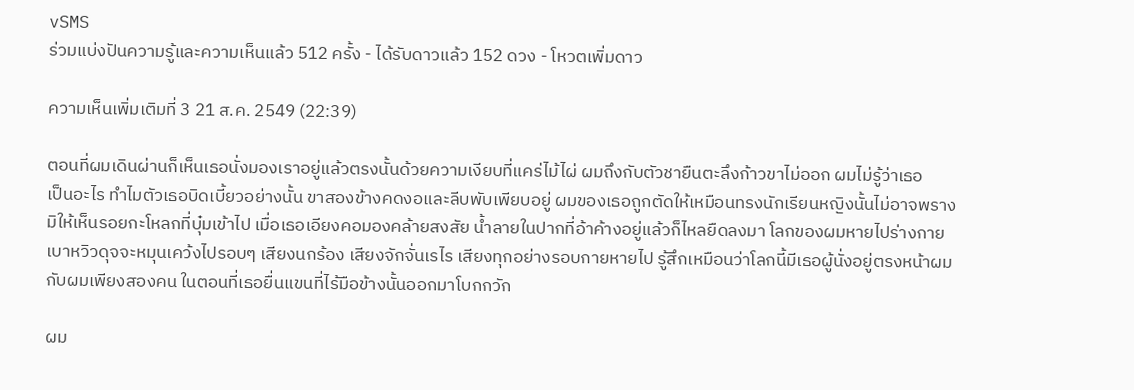vSMS
ร่วมแบ่งปันความรู้และความเห็นแล้ว 512 ครั้ง - ได้รับดาวแล้ว 152 ดวง - โหวตเพิ่มดาว

ความเห็นเพิ่มเติมที่ 3 21 ส.ค. 2549 (22:39)

ตอนที่ผมเดินผ่านก็เห็นเธอนั่งมองเราอยู่แล้วตรงนั้นด้วยความเงียบที่แคร่ไม้ไผ่ ผมถึงกับตัวชายืนตะลึงก้าวขาไม่ออก ผมไม่รู้ว่าเธอ
เป็นอะไร ทำไมตัวเธอบิดเบี้ยวอย่างนั้น ขาสองข้างคดงอและลีบพับเพียบอยู่ ผมของเธอถูกตัดให้เหมือนทรงนักเรียนหญิงนั้นไม่อาจพราง
มิให้เห็นรอยกะโหลกที่บุ๋มเข้าไป เมื่อเธอเอียงคอมองคล้ายสงสัย น้ำลายในปากที่อ้าค้างอยู่แล้วก็ไหลยืดลงมา โลกของผมหายไปร่างกาย
เบาหวิวดุจจะหมุนเคว้งไปรอบๆ เสียงนกร้อง เสียงจักจั่นเรไร เสียงทุกอย่างรอบกายหายไป รู้สึกเหมือนว่าโลกนี้มีเธอผู้นั่งอยู่ตรงหน้าผม
กับผมเพียงสองคน ในตอนที่เธอยื่นแขนที่ไร้มือข้างนั้นออกมาโบกกวัก

ผม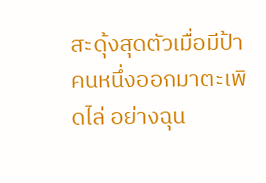สะดุ้งสุดตัวเมื่อมีป้าคนหนึ่งออกมาตะเพิดไล่ อย่างฉุน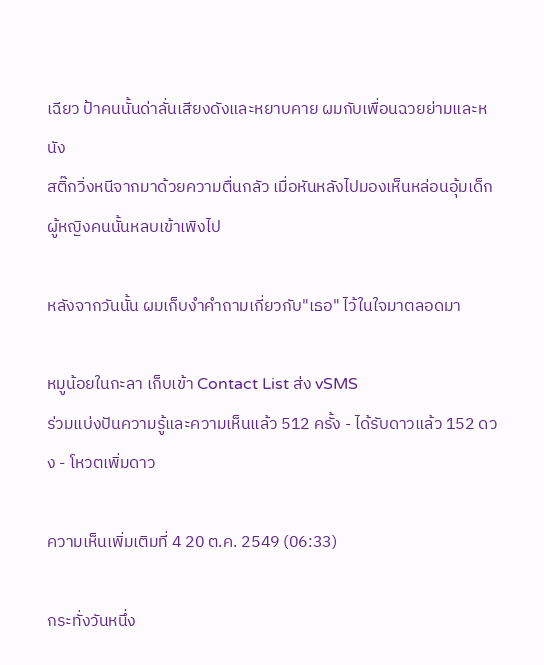เฉียว ป้าคนนั้นด่าลั่นเสียงดังและหยาบคาย ผมกับเพื่อนฉวยย่ามและหนัง
สติ๊กวิ่งหนีจากมาด้วยความตื่นกลัว เมื่อหันหลังไปมองเห็นหล่อนอุ้มเด็กผู้หญิงคนนั้นหลบเข้าเพิงไป

หลังจากวันนั้น ผมเก็บงำคำถามเกี่ยวกับ"เธอ" ไว้ในใจมาตลอดมา

หมูน้อยในกะลา เก็บเข้า Contact List ส่ง vSMS
ร่วมแบ่งปันความรู้และความเห็นแล้ว 512 ครั้ง - ได้รับดาวแล้ว 152 ดวง - โหวตเพิ่มดาว

ความเห็นเพิ่มเติมที่ 4 20 ต.ค. 2549 (06:33)

กระทั่งวันหนึ่ง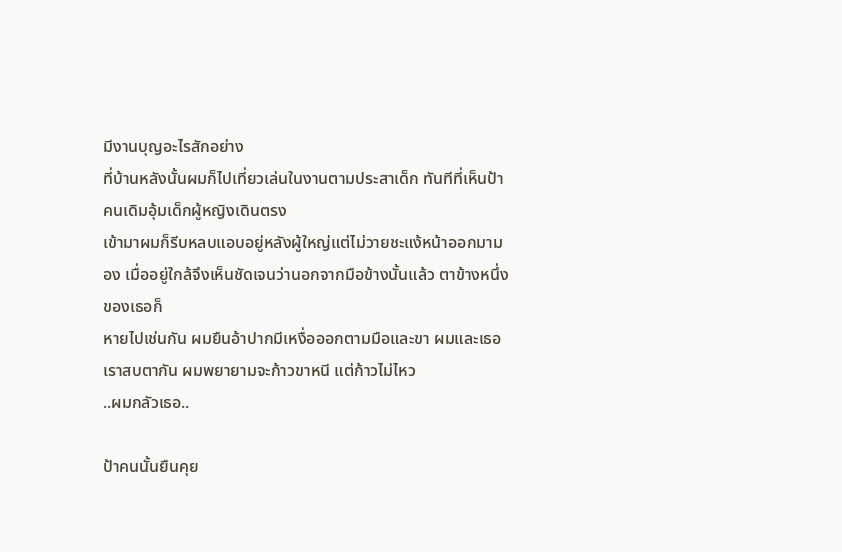มีงานบุญอะไรสักอย่าง
ที่บ้านหลังนั้นผมก็ไปเที่ยวเล่นในงานตามประสาเด็ก ทันทีที่เห็นป้าคนเดิมอุ้มเด็กผู้หญิงเดินตรง
เข้ามาผมก็รีบหลบแอบอยู่หลังผู้ใหญ่แต่ไม่วายชะแง้หน้าออกมามอง เมื่ออยู่ใกล้จึงเห็นชัดเจนว่านอกจากมือข้างนั้นแล้ว ตาข้างหนึ่งของเธอก็
หายไปเช่นกัน ผมยืนอ้าปากมีเหงื่อออกตามมือและขา ผมและเธอ เราสบตากัน ผมพยายามจะก้าวขาหนี แต่ก้าวไม่ไหว
..ผมกลัวเธอ..

ป้าคนนั้นยืนคุย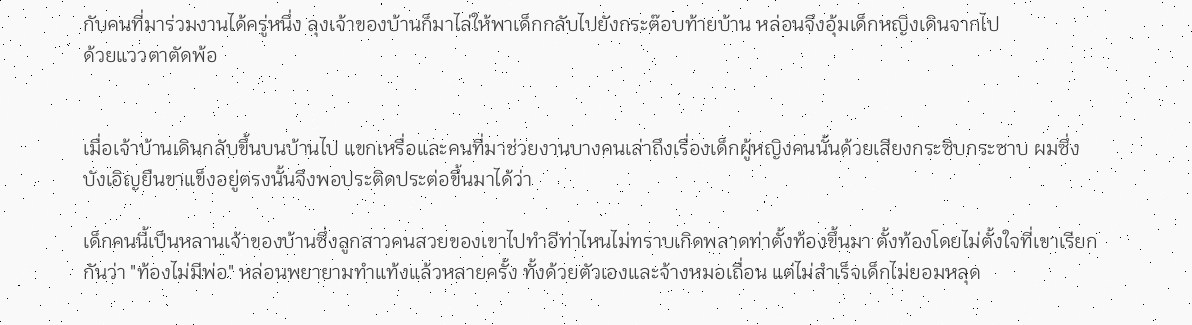กับคนที่มาร่วมงานได้ครู่หนึ่ง ลุงเจ้าของบ้านก็มาไล่ให้พาเด็กกลับไปยังกระต๊อบท้ายบ้าน หล่อนจึงอุ้มเด็กหญิงเดินจากไป
ด้วยแววตาตัดพ้อ


เมื่อเจ้าบ้านเดินกลับขึ้นบนบ้านไป แขกเหรื่อและคนที่มาช่วยงานบางคนเล่าถึงเรื่องเด็กผู้หญิงคนนั้นด้วยเสียงกระซิบกระซาบ ผมซึ่ง
บังเอิญยืนขาแข็งอยู่ตรงนั้นจึงพอประติดประต่อขึ้นมาได้ว่า

เด็กคนนี้เป็นหลานเจ้าของบ้านซึ่งลูกสาวคนสวยของเขาไปทำอีท่าไหนไม่ทราบเกิดพลาดท่าตั้งท้องขึ้นมา ตั้งท้องโดยไม่ตั้งใจที่เขาเรียก
กันว่า "ท้องไม่มีพ่อ" หล่อนพยายามทำแท้งแล้วหลายครั้ง ทั้งด้วยตัวเองและจ้างหมอเถื่อน แต่ไม่สำเร็จเด็กไม่ยอมหลุด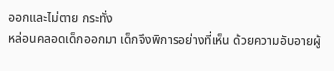ออกและไม่ตาย กระทั่ง
หล่อนคลอดเด็กออกมา เด็กจึงพิการอย่างที่เห็น ด้วยความอับอายผู้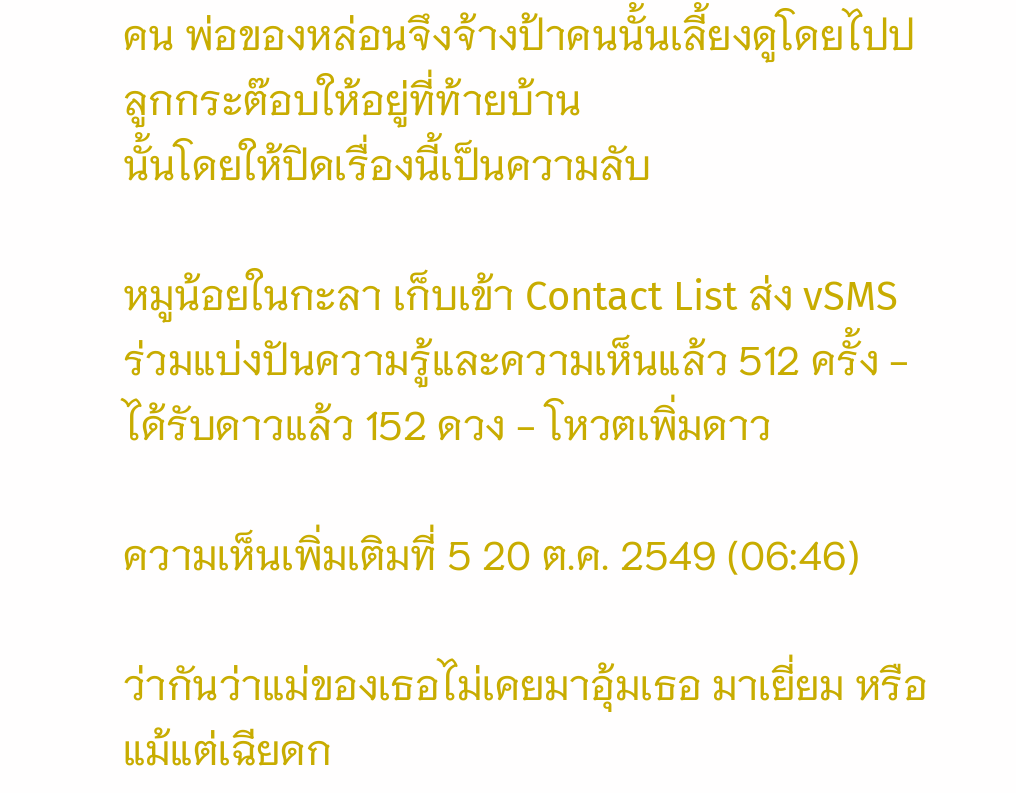คน พ่อของหล่อนจึงจ้างป้าคนนั้นเลี้ยงดูโดยไปปลูกกระต๊อบให้อยู่ที่ท้ายบ้าน
นั้นโดยให้ปิดเรื่องนี้เป็นความลับ

หมูน้อยในกะลา เก็บเข้า Contact List ส่ง vSMS
ร่วมแบ่งปันความรู้และความเห็นแล้ว 512 ครั้ง - ได้รับดาวแล้ว 152 ดวง - โหวตเพิ่มดาว

ความเห็นเพิ่มเติมที่ 5 20 ต.ค. 2549 (06:46)

ว่ากันว่าแม่ของเธอไม่เคยมาอุ้มเธอ มาเยี่ยม หรือแม้แต่เฉียดก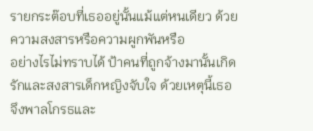รายกระต๊อบที่เธออยู่นั้นแม้แต่หนเดียว ด้วยความสงสารหรือความผูกพันหรือ
อย่างไรไม่ทราบได้ ป้าคนที่ถูกจ้างมานั้นเกิดรักและสงสารเด็กหญิงจับใจ ด้วยเหตุนี้เธอจึงพาลโกรธและ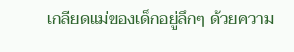เกลียดแม่ของเด็กอยู่ลึกๆ ด้วยความ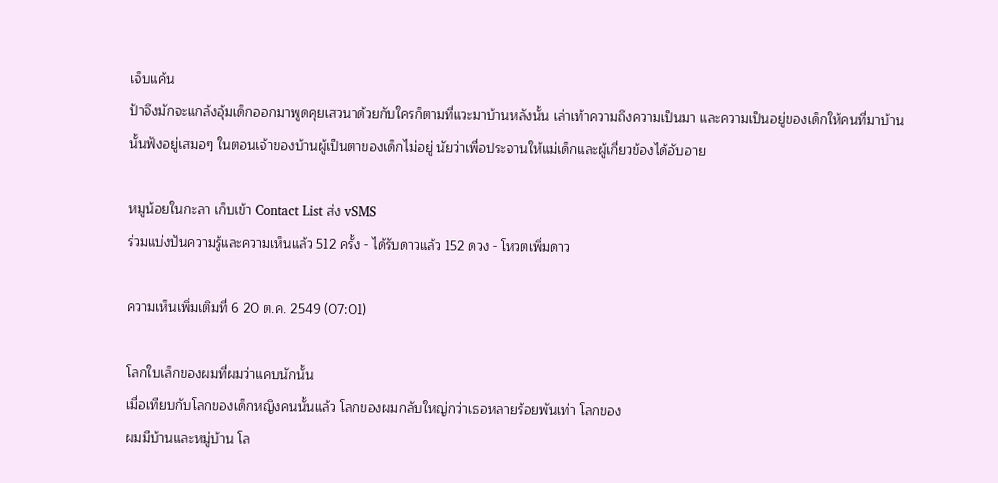เจ็บแค้น
ป้าจึงมักจะแกล้งอุ้มเด็กออกมาพูดคุยเสวนาด้วยกับใครก็ตามที่แวะมาบ้านหลังนั้น เล่าเท้าความถึงความเป็นมา และความเป็นอยู่ของเด็กให้คนที่มาบ้าน
นั้นฟังอยู่เสมอๆ ในตอนเจ้าของบ้านผู้เป็นตาของเด็กไม่อยู่ นัยว่าเพื่อประจานให้แม่เด็กและผู้เกี่ยวข้องได้อับอาย

หมูน้อยในกะลา เก็บเข้า Contact List ส่ง vSMS
ร่วมแบ่งปันความรู้และความเห็นแล้ว 512 ครั้ง - ได้รับดาวแล้ว 152 ดวง - โหวตเพิ่มดาว

ความเห็นเพิ่มเติมที่ 6 20 ต.ค. 2549 (07:01)

โลกใบเล็กของผมที่ผมว่าแคบนักนั้น
เมื่อเทียบกับโลกของเด็กหญิงคนนั้นแล้ว โลกของผมกลับใหญ่กว่าเธอหลายร้อยพันเท่า โลกของ
ผมมีบ้านและหมู่บ้าน โล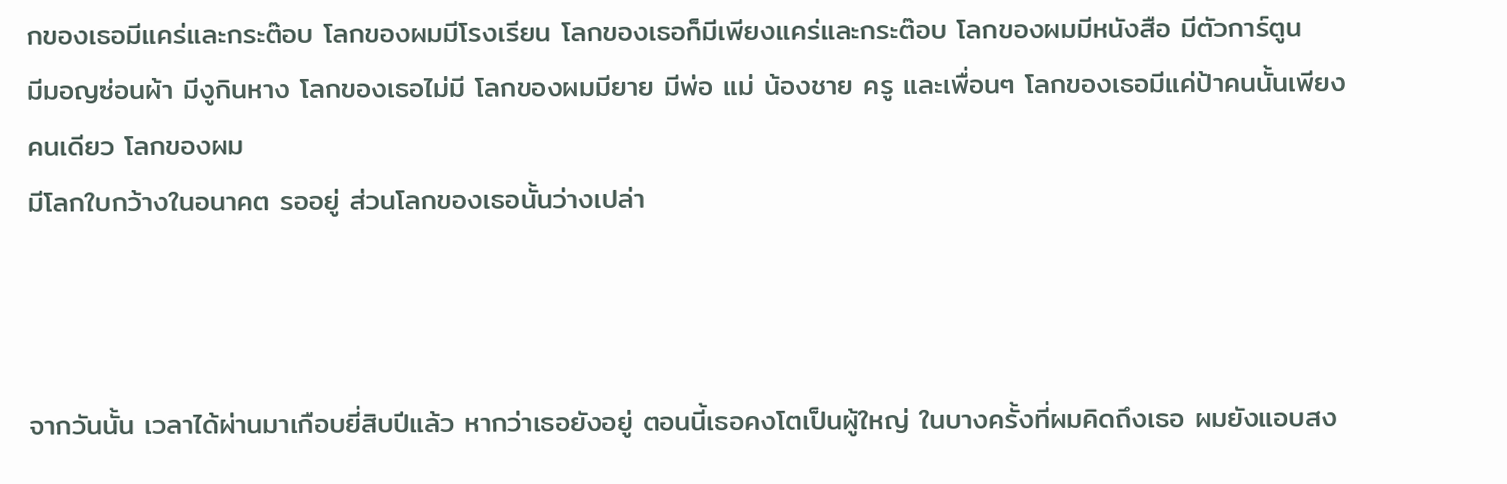กของเธอมีแคร่และกระต๊อบ โลกของผมมีโรงเรียน โลกของเธอก็มีเพียงแคร่และกระต๊อบ โลกของผมมีหนังสือ มีตัวการ์ตูน
มีมอญซ่อนผ้า มีงูกินหาง โลกของเธอไม่มี โลกของผมมียาย มีพ่อ แม่ น้องชาย ครู และเพื่อนๆ โลกของเธอมีแค่ป้าคนนั้นเพียงคนเดียว โลกของผม
มีโลกใบกว้างในอนาคต รออยู่ ส่วนโลกของเธอนั้นว่างเปล่า



จากวันนั้น เวลาได้ผ่านมาเกือบยี่สิบปีแล้ว หากว่าเธอยังอยู่ ตอนนี้เธอคงโตเป็นผู้ใหญ่ ในบางครั้งที่ผมคิดถึงเธอ ผมยังแอบสง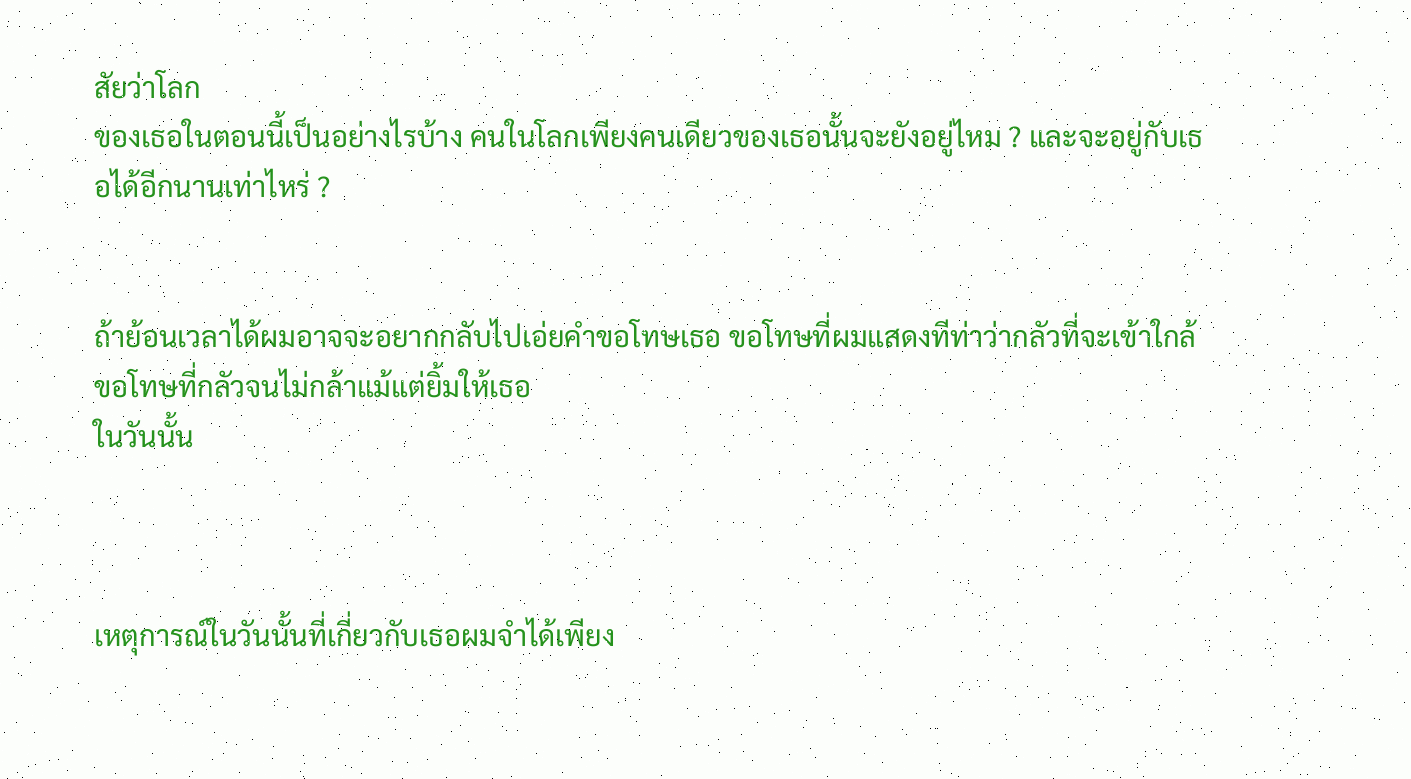สัยว่าโลก
ของเธอในตอนนี้เป็นอย่างไรบ้าง คนในโลกเพียงคนเดียวของเธอนั้นจะยังอยู่ไหม ? และจะอยู่กับเธอได้อีกนานเท่าไหร่ ?


ถ้าย้อนเวลาได้ผมอาจจะอยากกลับไปเอ่ยคำขอโทษเธอ ขอโทษที่ผมแสดงทีท่าว่ากลัวที่จะเข้าใกล้ ขอโทษที่กลัวจนไม่กล้าแม้แต่ยิ้มให้เธอ
ในวันนั้น



เหตุการณ์ในวันนั้นที่เกี่ยวกับเธอผมจำได้เพียง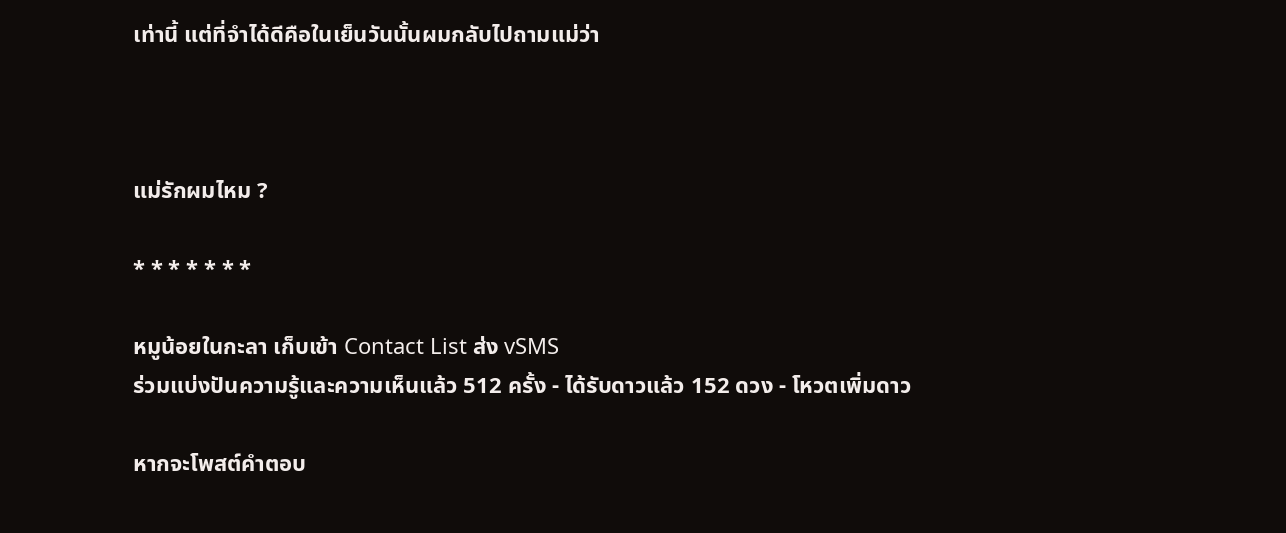เท่านี้ แต่ที่จำได้ดีคือในเย็นวันนั้นผมกลับไปถามแม่ว่า



แม่รักผมไหม ?

* * * * * * *

หมูน้อยในกะลา เก็บเข้า Contact List ส่ง vSMS
ร่วมแบ่งปันความรู้และความเห็นแล้ว 512 ครั้ง - ได้รับดาวแล้ว 152 ดวง - โหวตเพิ่มดาว

หากจะโพสต์คำตอบ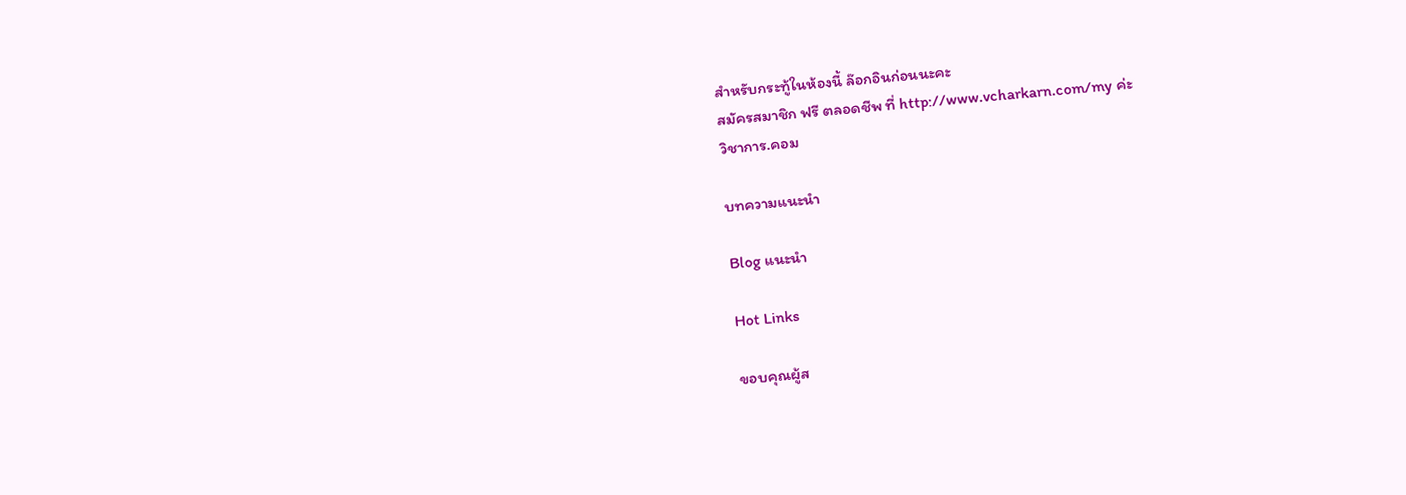สำหรับกระทู้ในห้องนี้ ล๊อกอินก่อนนะคะ
สมัครสมาชิก ฟรี ตลอดชีพ ที่ http://www.vcharkarn.com/my ค่ะ
วิชาการ.คอม

บทความแนะนำ

Blog แนะนำ

Hot Links

ขอบคุณผู้ส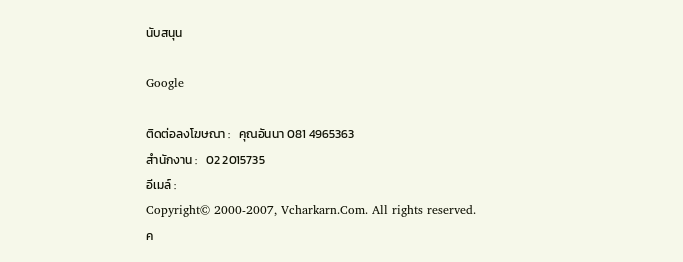นับสนุน

Google

ติดต่อลงโฆษณา :   คุณอันนา 081 4965363
สำนักงาน :   02 2015735
อีเมล์ :
Copyright© 2000-2007, Vcharkarn.Com. All rights reserved.
ค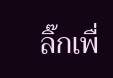ลิ๊กเพื่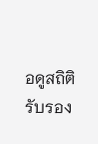อดูสถิติ
รับรอง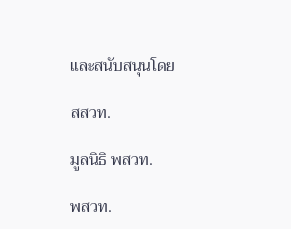และสนับสนุนโดย

สสวท.

มูลนิธิ พสวท.

พสวท.